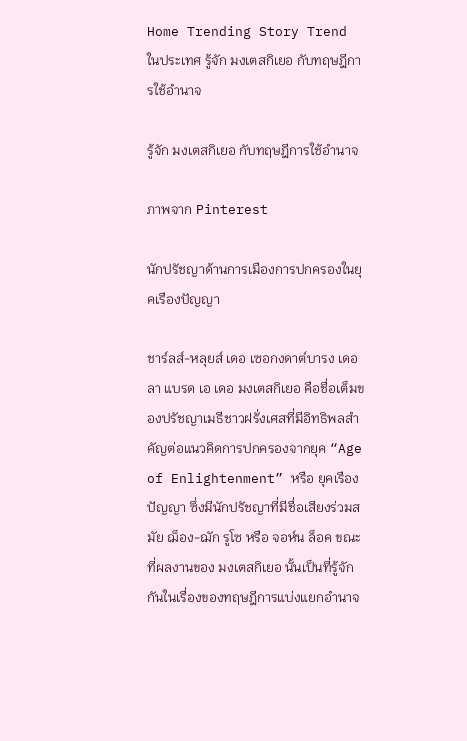Home Trending Story Trend ในประเทศ รู้จัก มงเตสกิเยอ กับทฤษฎีการใช้อำนาจ

รู้จัก มงเตสกิเยอ กับทฤษฎีการใช้อำนาจ

ภาพจาก Pinterest

นักปรัชญาด้านการเมืองการปกครองในยุคเรืองปัญญา

ชาร์ลส์-หลุยส์ เดอ เซอกงดาต์บารง เดอ ลา แบรด เอ เดอ มงเตสกิเยอ คือชื่อเต็มของปรัชญาเมธีชาวฝรั่งเศสที่มีอิทธิพลสำคัญต่อแนวคิดการปกครองจากยุค “Age of Enlightenment” หรือ ยุคเรืองปัญญา ซึ่งมีนักปรัชญาที่มีชื่อเสียงร่วมสมัย ฌ็อง-ฌัก รูโซ หรือ จอห์น ล็อค ขณะที่ผลงานของ มงเตสกิเยอ นั้นเป็นที่รู้จักกันในเรื่องของทฤษฎีการแบ่งแยกอำนาจ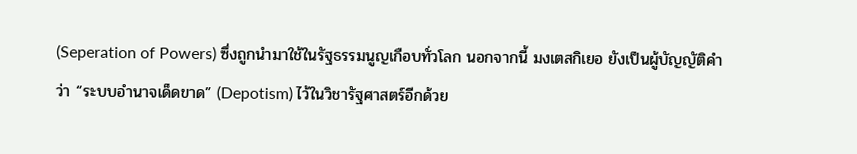(Seperation of Powers) ซึ่งถูกนำมาใช้ในรัฐธรรมนูญเกือบทั่วโลก นอกจากนี้ มงเตสกิเยอ ยังเป็นผู้บัญญัติคำว่า “ระบบอำนาจเด็ดขาด” (Depotism) ไว้ในวิชารัฐศาสตร์อีกด้วย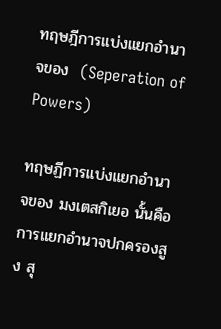ทฤษฎีการแบ่งแยกอำนาจของ  (Seperation of Powers)

ทฤษฏีการแบ่งแยกอำนาจของ มงเตสกิเยอ นั้นคือการแยกอำนาจปกครองสูง สุ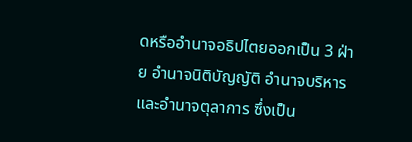ดหรืออำนาจอธิปไตยออกเป็น 3 ฝ่าย อำนาจนิติบัญญัติ อำนาจบริหารและอำนาจตุลาการ ซึ่งเป็น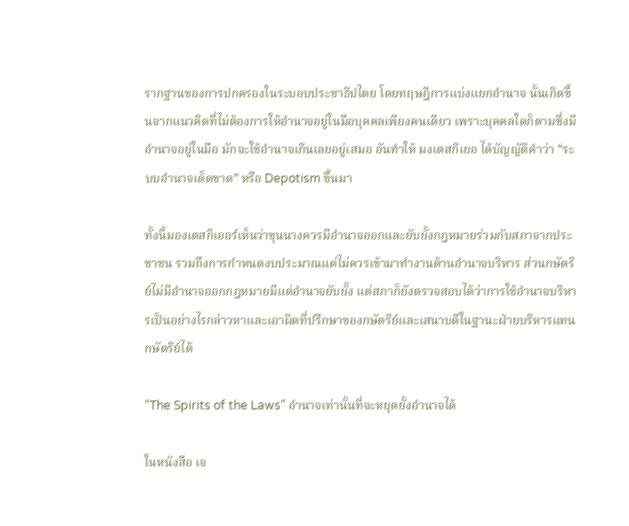รากฐานของการปกครองในระบอบประชาธิปไตย โดยทฤษฎีการแบ่งแยกอำนาจ นั้นเกิดขึ้นจากแนวคิดที่ไม่ต้องการให้อำนาจอยู่ในมือบุคคลเพียงคนเดียว เพราะบุคคลใดก็ตามซึ่งมีอำนาจอยู่ในมือ มักจะใช้อำนาจเกินเลยอยู่เสมอ อันทำให้ มงเตสกิเยอ ได้บัญญัติคำว่า “ระบบอำนาจเด็ดขาด” หรือ Depotism ขึ้นมา

ทั้งนี้มองเตสกิเออร์เห็นว่าขุนนางควรมีอำนาจออกและยับยั้งกฎหมายร่วมกับสภาจากประชาชน รวมถึงการกำหนดงบประมาณแต่ไม่ควรเข้ามาทำงานด้านอำนาจบริหาร ส่วนกษัตริย์ไม่มีอำนาจออกกฎหมายมีแต่อำนาจยับยั้ง แต่สภาก็ยังตรวจสอบได้ว่าการใช้อำนาจบริหารเป็นอย่างไรกล่าวหาและเอาผิดที่ปรึกษาของกษัตริย์และเสนาบดีในฐานะฝ่ายบริหารแทนกษัตริย์ได้

“The Spirits of the Laws” อำนาจเท่านั้นที่จะหยุดยั้งอำนาจได้

ในหนังสือ เจ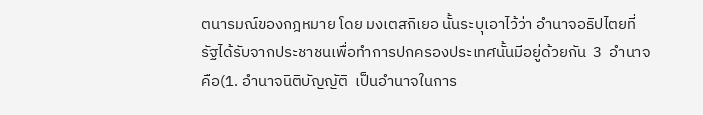ตนารมณ์ของกฎหมาย โดย มงเตสกิเยอ นั้นระบุเอาไว้ว่า อำนาจอธิปไตยที่รัฐได้รับจากประชาชนเพื่อทำการปกครองประเทศนั้นมีอยู่ด้วยกัน  3  อำนาจคือ(1. อำนาจนิติบัญญัติ  เป็นอำนาจในการ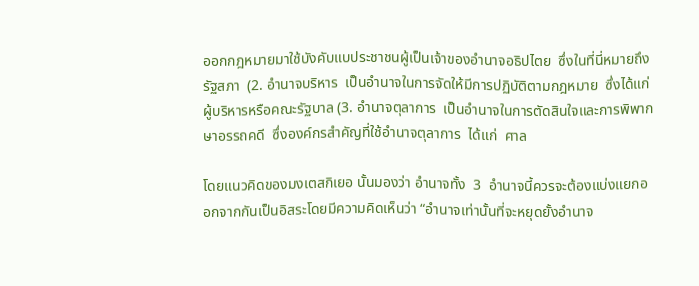ออกกฎหมายมาใช้บังคับแบประชาชนผู้เป็นเจ้าของอำนาจอธิปไตย  ซึ่งในที่นี่หมายถึงรัฐสภา  (2. อำนาจบริหาร  เป็นอำนาจในการจัดให้มีการปฏิบัติตามกฎหมาย  ซึ่งได้แก่  ผู้บริหารหรือคณะรัฐบาล (3. อำนาจตุลาการ  เป็นอำนาจในการตัดสินใจและการพิพากษาอรรถคดี  ซึ่งองค์กรสำคัญที่ใช้อำนาจตุลาการ  ได้แก่  ศาล

โดยแนวคิดของมงเตสกิเยอ นั้นมองว่า อำนาจทั้ง  3  อำนาจนี้ควรจะต้องแบ่งแยกออกจากกันเป็นอิสระโดยมีความคิดเห็นว่า “อำนาจเท่านั้นที่จะหยุดยั้งอำนาจ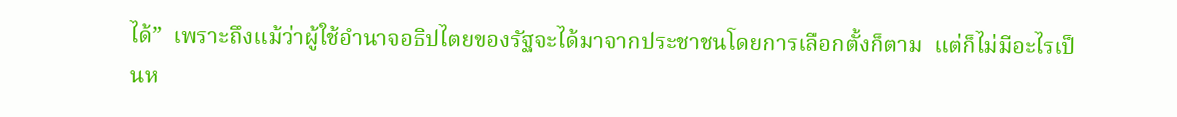ได้”  เพราะถึงแม้ว่าผู้ใช้อำนาจอธิปไตยของรัฐจะได้มาจากประชาชนโดยการเลือกตั้งก็ตาม  แต่ก็ไม่มีอะไรเป็นห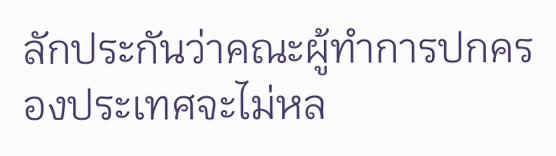ลักประกันว่าคณะผู้ทำการปกครองประเทศจะไม่หล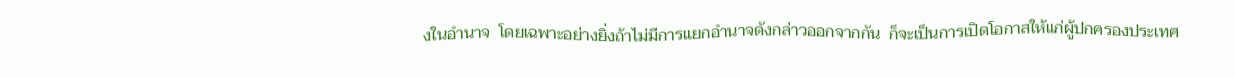งในอำนาจ  โดยเฉพาะอย่างยิ่งถ้าไม่มีการแยกอำนาจดังกล่าวออกจากกัน  ก็จะเป็นการเปิดโอกาสให้แก่ผู้ปกครองประเทศ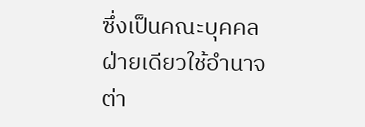ซึ่งเป็นคณะบุคคลฝ่ายเดียวใช้อำนาจต่า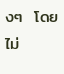งๆ  โดยไม่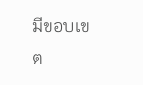มีขอบเขต